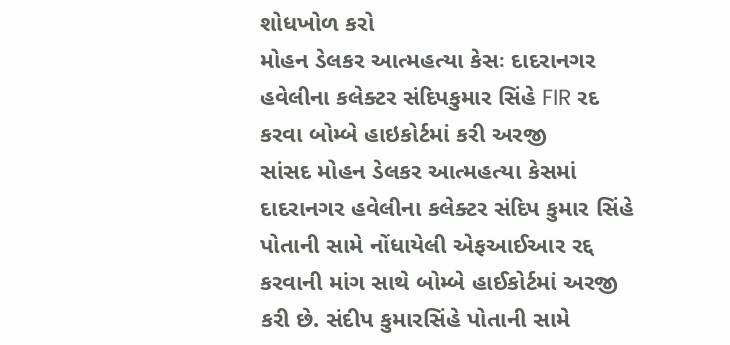શોધખોળ કરો
મોહન ડેલકર આત્મહત્યા કેસઃ દાદરાનગર હવેલીના કલેક્ટર સંદિપકુમાર સિંહે FIR રદ કરવા બોમ્બે હાઇકોર્ટમાં કરી અરજી
સાંસદ મોહન ડેલકર આત્મહત્યા કેસમાં દાદરાનગર હવેલીના કલેક્ટર સંદિપ કુમાર સિંહે પોતાની સામે નોંધાયેલી એફઆઈઆર રદ્દ કરવાની માંગ સાથે બોમ્બે હાઈકોર્ટમાં અરજી કરી છે. સંદીપ કુમારસિંહે પોતાની સામે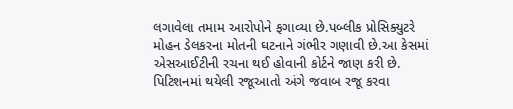લગાવેલા તમામ આરોપોને ફગાવ્યા છે.પબ્લીક પ્રોસિક્યુટરે મોહન ડેલકરના મોતની ઘટનાને ગંભીર ગણાવી છે.આ કેસમાં એસઆઈટીની રચના થઈ હોવાની કોર્ટને જાણ કરી છે. પિટિશનમાં થયેલી રજૂઆતો અંગે જવાબ રજૂ કરવા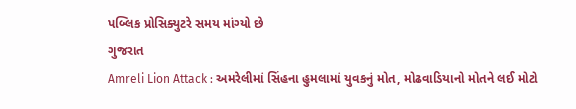પબ્લિક પ્રોસિક્યુટરે સમય માંગ્યો છે
ગુજરાત
Amreli Lion Attack : અમરેલીમાં સિંહના હુમલામાં યુવકનું મોત, મોઢવાડિયાનો મોતને લઈ મોટો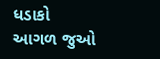ધડાકો
આગળ જુઓ